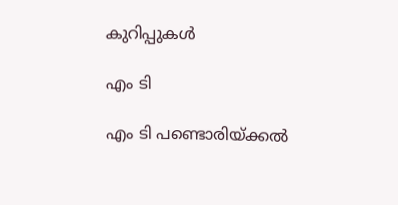കുറിപ്പുകള്‍

എം ടി

എം ടി പണ്ടൊരിയ്ക്കൽ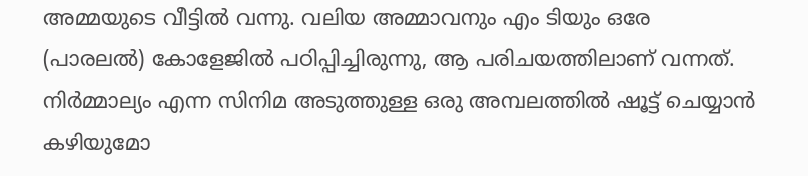അമ്മയുടെ വീട്ടിൽ വന്നു. വലിയ അമ്മാവനും എം ടിയും ഒരേ (പാരലൽ) കോളേജിൽ പഠിപ്പിച്ചിരുന്നു, ആ പരിചയത്തിലാണ് വന്നത്. നിർമ്മാല്യം എന്ന സിനിമ അടുത്തുള്ള ഒരു അമ്പലത്തിൽ ഷൂട്ട് ചെയ്യാൻ കഴിയുമോ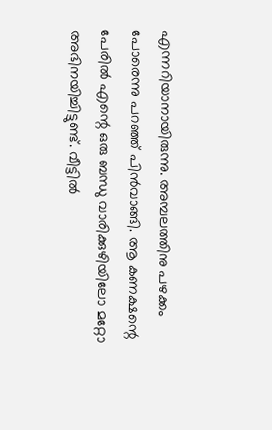എന്നറിയാനായിരുന്നു. അമ്പലത്തിനു പഴക്കം പോരെന്നു പറഞ്ഞ് പിൻവാങ്ങി. ആ കണക്ഷന്റെ പേരിൽ എന്റെ ഒരു ബന്ധു വാരിക്കുഴിയിലോ മറ്റോ അഭിനയിച്ചിട്ടുണ്ട്. വീട്ടിൽ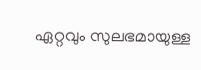ഏറ്റവും സുലഭമായുള്ള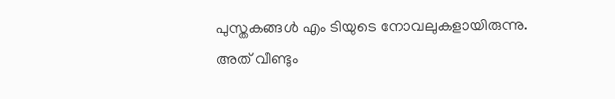പുസ്തകങ്ങൾ എം ടിയുടെ നോവലുകളായിരുന്നു. അത് വീണ്ടും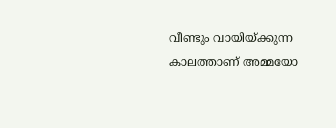വീണ്ടും വായിയ്ക്കുന്ന കാലത്താണ് അമ്മയോ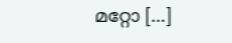മറ്റോ […]